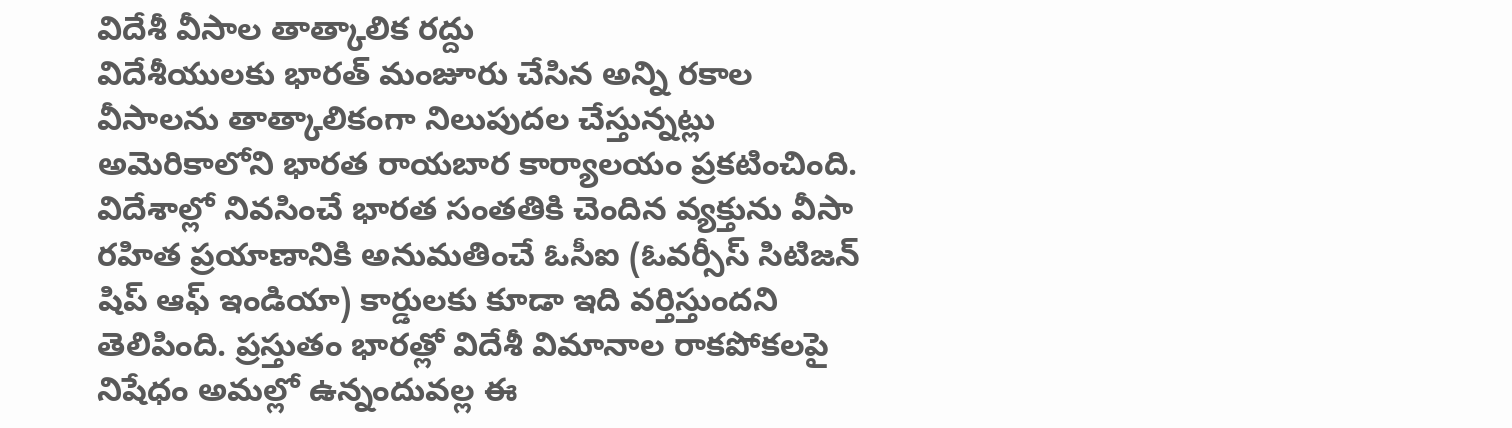విదేశీ వీసాల తాత్కాలిక రద్దు
విదేశీయులకు భారత్ మంజూరు చేసిన అన్ని రకాల వీసాలను తాత్కాలికంగా నిలుపుదల చేస్తున్నట్లు అమెరికాలోని భారత రాయబార కార్యాలయం ప్రకటించింది. విదేశాల్లో నివసించే భారత సంతతికి చెందిన వ్యక్తును వీసా రహిత ప్రయాణానికి అనుమతించే ఓసీఐ (ఓవర్సీస్ సిటిజన్ షిప్ ఆఫ్ ఇండియా) కార్డులకు కూడా ఇది వర్తిస్తుందని తెలిపింది. ప్రస్తుతం భారత్లో విదేశీ విమానాల రాకపోకలపై నిషేధం అమల్లో ఉన్నందువల్ల ఈ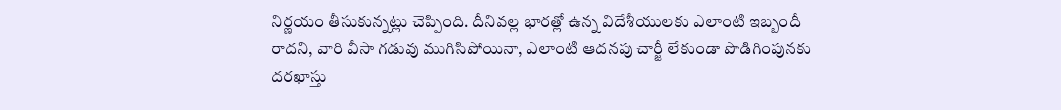నిర్ణయం తీసుకున్నట్లు చెప్పింది. దీనివల్ల భారత్లో ఉన్న విదేశీయులకు ఎలాంటి ఇబ్బందీ రాదని, వారి వీసా గడువు ముగిసిపోయినా, ఎలాంటి ఆదనపు చార్జీ లేకుండా పొడిగింపునకు దరఖాస్తు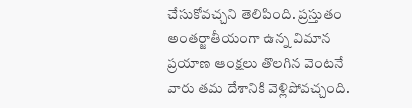చేసుకోవచ్చని తెలిపింది. ప్రస్తుతం అంతర్జాతీయంగా ఉన్న విమాన ప్రయాణ ఆంక్షలు తొలగిన వెంటనే వారు తమ దేశానికి వెళ్లిపోవచ్చంది.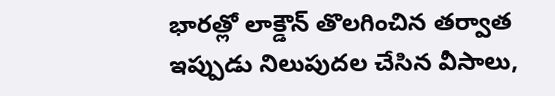భారత్లో లాక్డౌన్ తొలగించిన తర్వాత ఇప్పుడు నిలుపుదల చేసిన వీసాలు,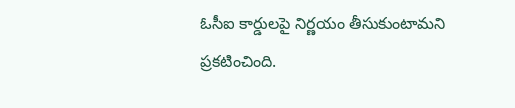ఓసీఐ కార్డులపై నిర్ణయం తీసుకుంటామని ప్రకటించింది.